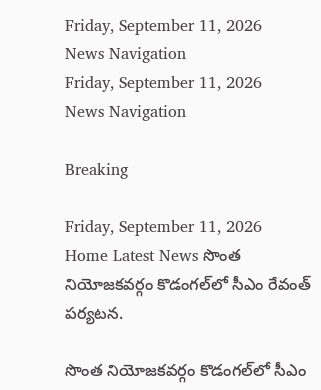Friday, September 11, 2026
News Navigation
Friday, September 11, 2026
News Navigation

Breaking

Friday, September 11, 2026
Home Latest News సొంత నియోజకవర్గం కొడంగల్‌లో సీఎం రేవంత్ పర్యటన.

సొంత నియోజకవర్గం కొడంగల్‌లో సీఎం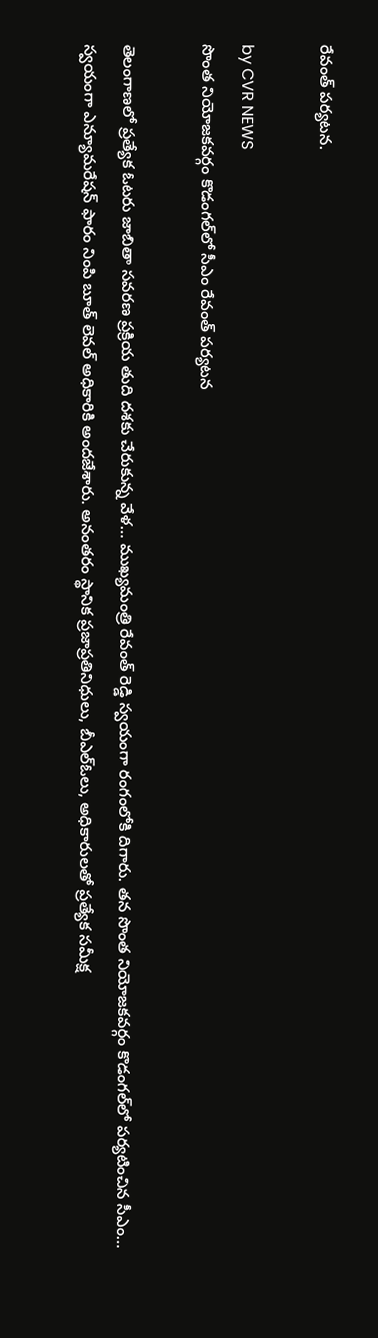రేవంత్ పర్యటన.

by CVR NEWS
సొంత నియోజకవర్గం కొడంగల్‌లో సీఎం రేవంత్ పర్యటన

తెలంగాణలో ప్రత్యేక ఓటరు జాబితా సవరణ ప్రక్రియ తుది దశకు చేరుకున్న వేళ… ముఖ్యమంత్రి రేవంత్ రెడ్డి స్వయంగా రంగంలోకి దిగారు. తన సొంత నియోజకవర్గం కొడంగల్‌లో పర్యటించిన సీఎం… స్వయంగా ఎన్యూమరేషన్ ఫారం నింపి బూత్ లెవల్ అధికారికి అందజేశారు. అనంతరం స్థానిక ప్రజాప్రతినిధులు, బీఎల్ఓలు, అధికారులతో ప్రత్యేక సమీక్ష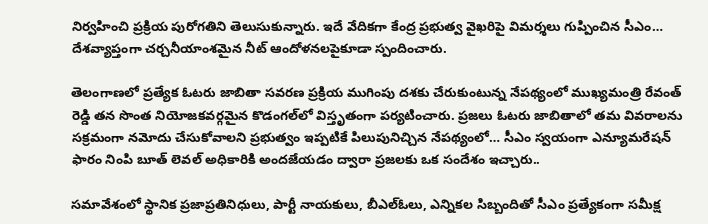నిర్వహించి ప్రక్రియ పురోగతిని తెలుసుకున్నారు. ఇదే వేదికగా కేంద్ర ప్రభుత్వ వైఖరిపై విమర్శలు గుప్పించిన సీఎం… దేశవ్యాప్తంగా చర్చనీయాంశమైన నీట్ ఆందోళనలపైకూడా స్పందించారు.

తెలంగాణలో ప్రత్యేక ఓటరు జాబితా సవరణ ప్రక్రియ ముగింపు దశకు చేరుకుంటున్న నేపథ్యంలో ముఖ్యమంత్రి రేవంత్ రెడ్డి తన సొంత నియోజకవర్గమైన కొడంగల్‌లో విస్తృతంగా పర్యటించారు. ప్రజలు ఓటరు జాబితాలో తమ వివరాలను సక్రమంగా నమోదు చేసుకోవాలని ప్రభుత్వం ఇప్పటికే పిలుపునిచ్చిన నేపథ్యంలో… సీఎం స్వయంగా ఎన్యూమరేషన్ ఫారం నింపి బూత్ లెవల్ అధికారికి అందజేయడం ద్వారా ప్రజలకు ఒక సందేశం ఇచ్చారు..

సమావేశంలో స్థానిక ప్రజాప్రతినిధులు, పార్టీ నాయకులు, బీఎల్ఓలు, ఎన్నికల సిబ్బందితో సీఎం ప్రత్యేకంగా సమీక్ష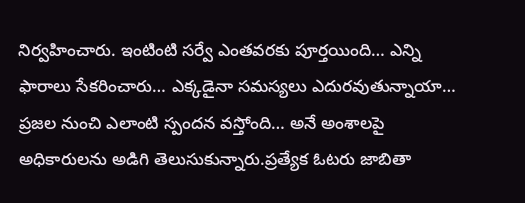నిర్వహించారు. ఇంటింటి సర్వే ఎంతవరకు పూర్తయింది… ఎన్ని ఫారాలు సేకరించారు… ఎక్కడైనా సమస్యలు ఎదురవుతున్నాయా… ప్రజల నుంచి ఎలాంటి స్పందన వస్తోంది… అనే అంశాలపై అధికారులను అడిగి తెలుసుకున్నారు.ప్రత్యేక ఓటరు జాబితా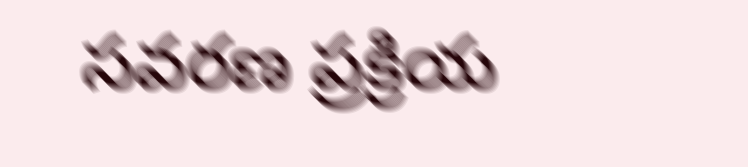సవరణ ప్రక్రియ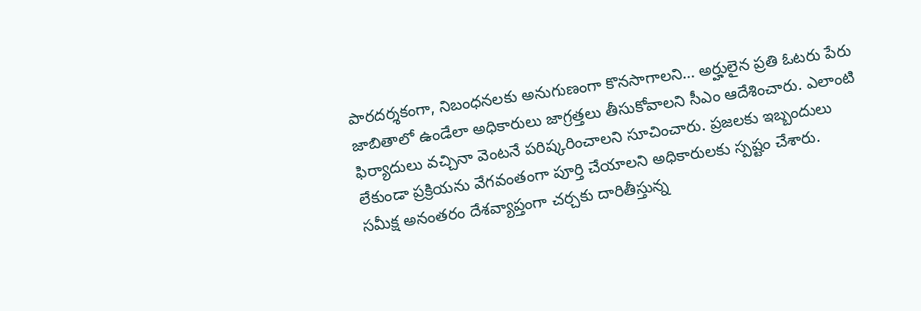పారదర్శకంగా, నిబంధనలకు అనుగుణంగా కొనసాగాలని… అర్హులైన ప్రతి ఓటరు పేరు జాబితాలో ఉండేలా అధికారులు జాగ్రత్తలు తీసుకోవాలని సీఎం ఆదేశించారు. ఎలాంటి ఫిర్యాదులు వచ్చినా వెంటనే పరిష్కరించాలని సూచించారు. ప్రజలకు ఇబ్బందులు లేకుండా ప్రక్రియను వేగవంతంగా పూర్తి చేయాలని అధికారులకు స్పష్టం చేశారు.
సమీక్ష అనంతరం దేశవ్యాప్తంగా చర్చకు దారితీస్తున్న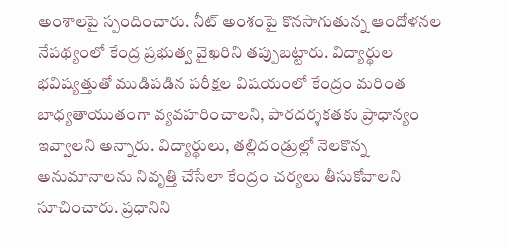అంశాలపై స్పందించారు. నీట్ అంశంపై కొనసాగుతున్న ఆందోళనల నేపథ్యంలో కేంద్ర ప్రభుత్వ వైఖరిని తప్పుబట్టారు. విద్యార్థుల భవిష్యత్తుతో ముడిపడిన పరీక్షల విషయంలో కేంద్రం మరింత బాధ్యతాయుతంగా వ్యవహరించాలని, పారదర్శకతకు ప్రాధాన్యం ఇవ్వాలని అన్నారు. విద్యార్థులు, తల్లిదండ్రుల్లో నెలకొన్న అనుమానాలను నివృత్తి చేసేలా కేంద్రం చర్యలు తీసుకోవాలని సూచించారు. ప్రధానిని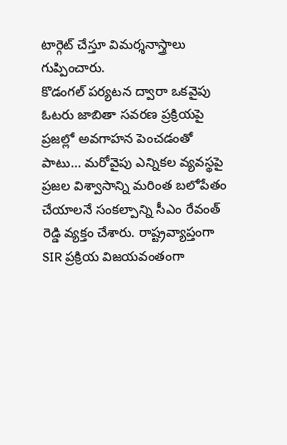టార్గెట్ చేస్తూ విమర్శనాస్త్రాలు గుప్పించారు.
కొడంగల్ పర్యటన ద్వారా ఒకవైపు ఓటరు జాబితా సవరణ ప్రక్రియపై ప్రజల్లో అవగాహన పెంచడంతో పాటు… మరోవైపు ఎన్నికల వ్యవస్థపై ప్రజల విశ్వాసాన్ని మరింత బలోపేతం చేయాలనే సంకల్పాన్ని సీఎం రేవంత్ రెడ్డి వ్యక్తం చేశారు. రాష్ట్రవ్యాప్తంగా SIR ప్రక్రియ విజయవంతంగా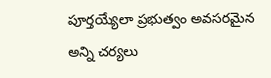పూర్తయ్యేలా ప్రభుత్వం అవసరమైన అన్ని చర్యలు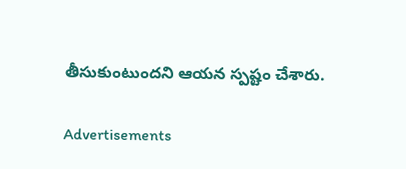తీసుకుంటుందని ఆయన స్పష్టం చేశారు.

Advertisements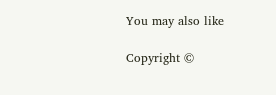You may also like

Copyright ©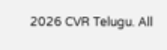2026 CVR Telugu. All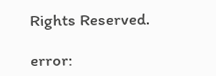Rights Reserved.

error: